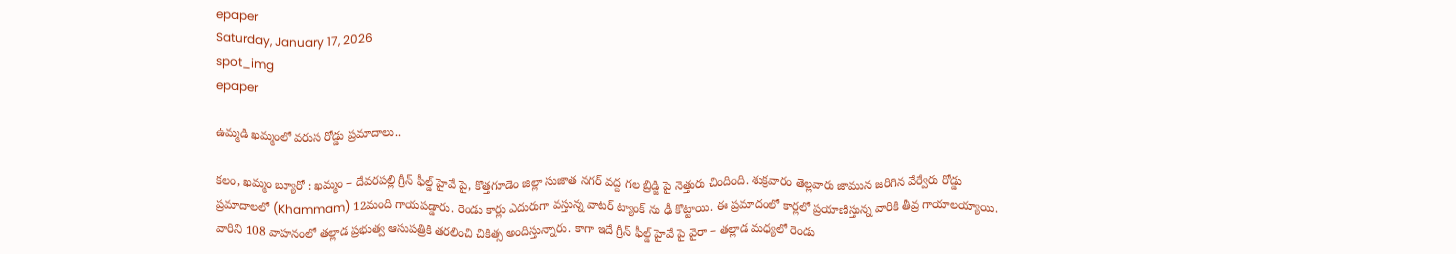epaper
Saturday, January 17, 2026
spot_img
epaper

ఉమ్మడి ఖమ్మంలో వరుస రోడ్డు ప్రమాదాలు..

కలం, ఖమ్మం బ్యూరో : ఖమ్మం – దేవరపల్లి గ్రీన్ ఫీల్డ్ హైవే పై, కొత్తగూడెం జిల్లా సుజాత నగర్ వద్ద గల బ్రిడ్జి పై నెత్తురు చిందింది. శుక్రవారం తెల్లవారు జామున జరిగిన వేర్వేరు రోడ్డు ప్రమాదాలలో (Khammam) 12మంది గాయపడ్డారు. రెండు కార్లు ఎదురుగా వస్తున్న వాటర్ ట్యాంక్ ను ఢీ కొట్టాయి. ఈ ప్రమాదంలో కార్లలో ప్రయాణిస్తున్న వారికి తీవ్ర గాయాలయ్యాయి. వారిని 108 వాహనంలో తల్లాడ ప్రభుత్వ ఆసుపత్రికి తరలించి చికిత్స అందిస్తున్నారు. కాగా ఇదే గ్రీన్ ఫీల్డ్ హైవే పై వైరా – తల్లాడ మధ్యలో రెండు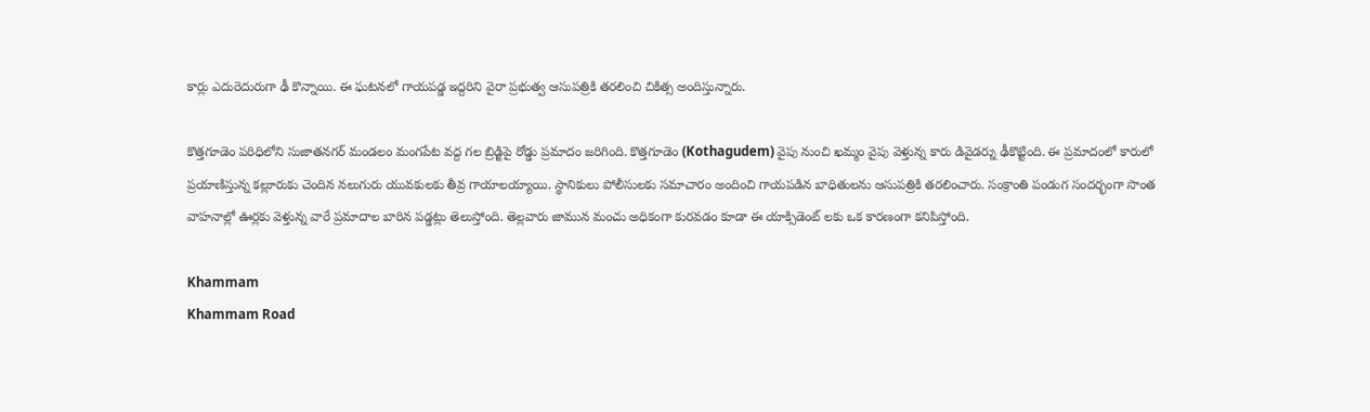కార్లు ఎదురెదురుగా ఢీ కొన్నాయి. ఈ ఘటనలో గాయపడ్డ ఇద్దరిని వైరా ప్రభుత్వ ఆసుపత్రికి తరలించి చికిత్స అందిస్తున్నారు.

కొత్తగూడెం పరిధిలోని సుజాతనగర్ మండలం మంగపేట వద్ద గల బ్రిడ్జిపై రోడ్డు ప్రమాదం జరిగింది. కొత్తగూడెం (Kothagudem) వైపు నుంచి ఖమ్మం వైపు వెళ్తున్న కారు డివైడర్ను ఢీకొట్టింది. ఈ ప్రమాదంలో కారులో ప్రయాణిస్తున్న కల్లూరుకు చెందిన నలుగురు యువకులకు తీవ్ర గాయాలయ్యాయి. స్థానికులు పోలీసులకు సమాచారం అందించి గాయపడిన బాధితులను ఆసుపత్రికి తరలించారు. సంక్రాంతి పండుగ సందర్భంగా సొంత వాహనాల్లో ఊర్లకు వెళ్తున్న వారే ప్రమాదాల బారిన పడ్డట్లు తెలుస్తోంది. తెల్లవారు జామున మంచు అధికంగా కురవడం కూడా ఈ యాక్సిడెంట్ లకు ఒక కారణంగా కనిపిస్తోంది.

Khammam
Khammam Road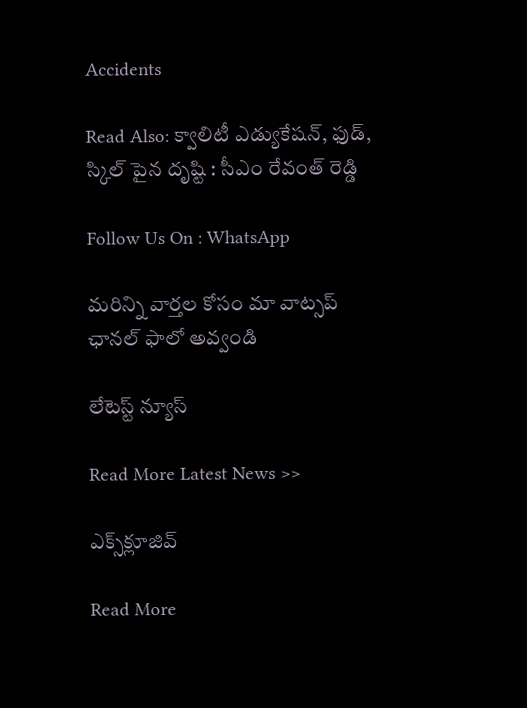Accidents

Read Also: క్వాలిటీ ఎడ్యుకేష‌న్, ఫుడ్, స్కిల్ పైన దృష్టి : సీఎం రేవంత్ రెడ్డి

Follow Us On : WhatsApp

మ‌రిన్ని వార్త‌ల కోసం మా వాట్స‌ప్ ఛాన‌ల్ ఫాలో అవ్వండి

లేటెస్ట్ న్యూస్‌

Read More Latest News >>

ఎక్స్‌క్లూజివ్‌

Read More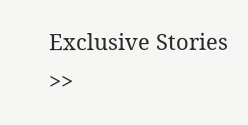Exclusive Stories >>